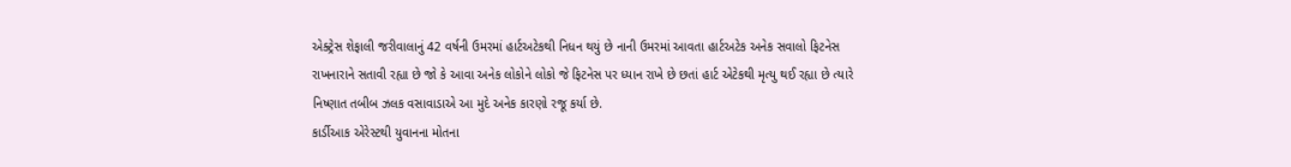એક્ટ્રેસ શેફાલી જરીવાલાનું 42 વર્ષની ઉમરમાં હાર્ટઅટેકથી નિધન થયું છે નાની ઉમરમાં આવતા હાર્ટઅટેક અનેક સવાલો ફિટનેસ રાખનારાને સતાવી રહ્યા છે જો કે આવા અનેક લોકોને લોકો જે ફિટનેસ પર ધ્યાન રાખે છે છતાં હાર્ટ એટેકથી મૃત્યુ થઈ રહ્યા છે ત્યારે નિષ્ણાત તબીબ ઝલક વસાવાડાએ આ મુદે અનેક કારણો રજૂ કર્યા છે.
કાર્ડીઆક એરેસ્ટથી યુવાનના મોતના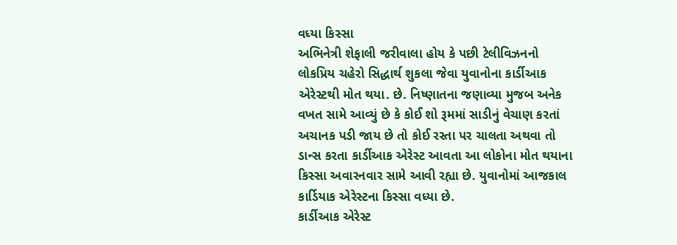વધ્યા કિસ્સા
અભિનેત્રી શેફાલી જરીવાલા હોય કે પછી ટેલીવિઝનનો લોકપ્રિય ચહેરો સિદ્ધાર્થ શુકલા જેવા યુવાનોના કાર્ડીઆક એરેસ્ટથી મોત થયા. છે. નિષ્ણાતના જણાવ્યા મુજબ અનેક વખત સામે આવ્યું છે કે કોઈ શો રૂમમાં સાડીનું વેચાણ કરતાં અચાનક પડી જાય છે તો કોઈ રસ્તા પર ચાલતા અથવા તો ડાન્સ કરતા કાર્ડીઆક એરેસ્ટ આવતા આ લોકોના મોત થયાના કિસ્સા અવારનવાર સામે આવી રહ્યા છે. યુવાનોમાં આજકાલ કાર્ડિયાક એરેસ્ટના કિસ્સા વધ્યા છે.
કાર્ડીઆક એરેસ્ટ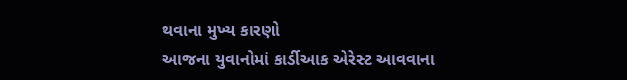થવાના મુખ્ય કારણો
આજના યુવાનોમાં કાર્ડીઆક એરેસ્ટ આવવાના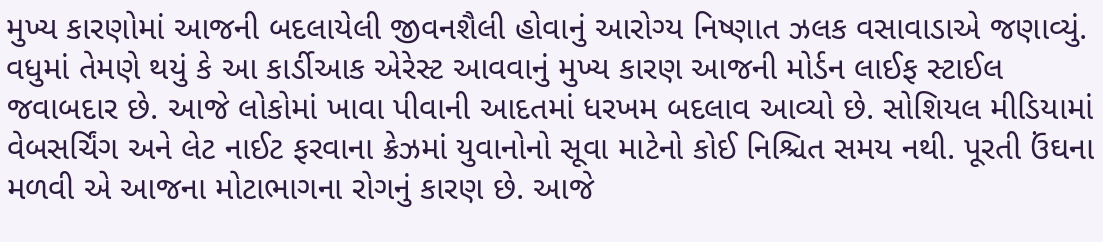મુખ્ય કારણોમાં આજની બદલાયેલી જીવનશૈલી હોવાનું આરોગ્ય નિષ્ણાત ઝલક વસાવાડાએ જણાવ્યું. વધુમાં તેમણે થયું કે આ કાર્ડીઆક એરેસ્ટ આવવાનું મુખ્ય કારણ આજની મોર્ડન લાઈફ સ્ટાઈલ જવાબદાર છે. આજે લોકોમાં ખાવા પીવાની આદતમાં ધરખમ બદલાવ આવ્યો છે. સોશિયલ મીડિયામાં વેબસર્ચિંગ અને લેટ નાઈટ ફરવાના ક્રેઝમાં યુવાનોનો સૂવા માટેનો કોઈ નિશ્ચિત સમય નથી. પૂરતી ઉંઘના મળવી એ આજના મોટાભાગના રોગનું કારણ છે. આજે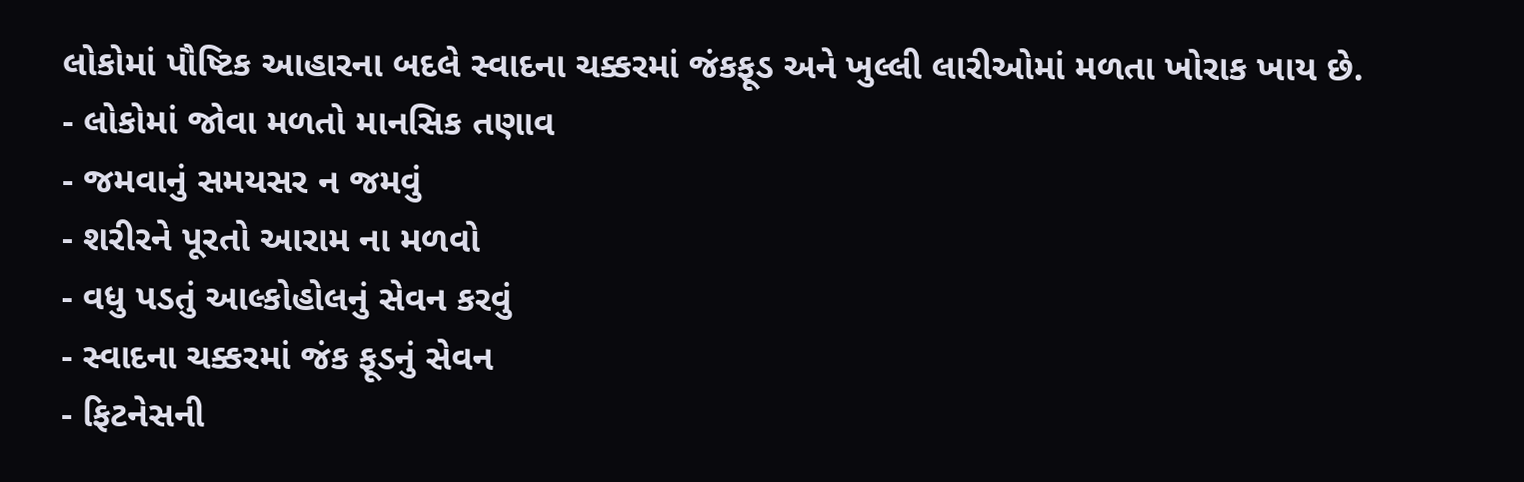લોકોમાં પૌષ્ટિક આહારના બદલે સ્વાદના ચક્કરમાં જંકફૂડ અને ખુલ્લી લારીઓમાં મળતા ખોરાક ખાય છે.
- લોકોમાં જોવા મળતો માનસિક તણાવ
- જમવાનું સમયસર ન જમવું
- શરીરને પૂરતો આરામ ના મળવો
- વધુ પડતું આલ્કોહોલનું સેવન કરવું
- સ્વાદના ચક્કરમાં જંક ફૂડનું સેવન
- ફિટનેસની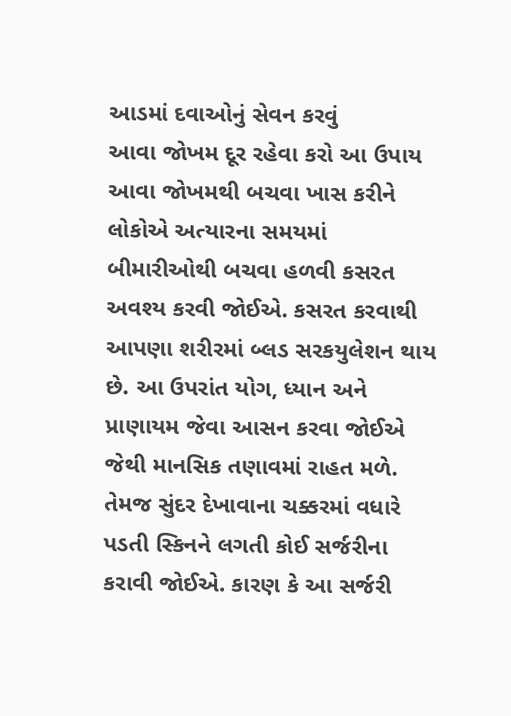આડમાં દવાઓનું સેવન કરવું
આવા જોખમ દૂર રહેવા કરો આ ઉપાય
આવા જોખમથી બચવા ખાસ કરીને લોકોએ અત્યારના સમયમાં બીમારીઓથી બચવા હળવી કસરત અવશ્ય કરવી જોઈએ. કસરત કરવાથી આપણા શરીરમાં બ્લડ સરકયુલેશન થાય છે. આ ઉપરાંત યોગ, ધ્યાન અને પ્રાણાયમ જેવા આસન કરવા જોઈએ જેથી માનસિક તણાવમાં રાહત મળે. તેમજ સુંદર દેખાવાના ચક્કરમાં વધારે પડતી સ્કિનને લગતી કોઈ સર્જરીના કરાવી જોઈએ. કારણ કે આ સર્જરી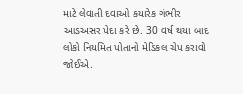માટે લેવાતી દવાઓ કયારેક ગંભીર આડઅસર પેદા કરે છે. 30 વર્ષ થયા બાદ લોકો નિયમિત પોતાનો મેડિકલ ચેપ કરાવો જોઈએ.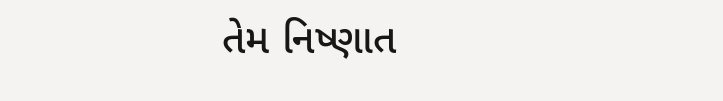તેમ નિષ્ણાત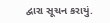દ્વારા સૂચન કરાયું.